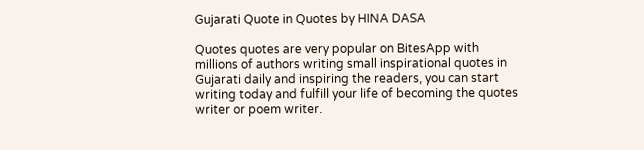Gujarati Quote in Quotes by HINA DASA

Quotes quotes are very popular on BitesApp with millions of authors writing small inspirational quotes in Gujarati daily and inspiring the readers, you can start writing today and fulfill your life of becoming the quotes writer or poem writer.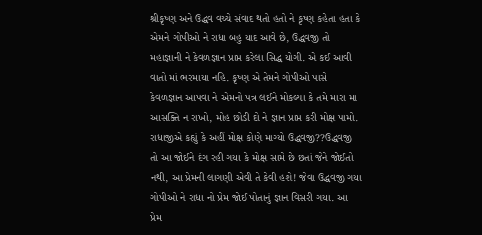શ્રીકૃષ્ણ અને ઉદ્ધવ વચ્ચે સંવાદ થતો હતો ને કૃષ્ણ કહેતા હતા કે એમને ગોપીઓ ને રાધા બહુ યાદ આવે છે, ઉદ્ધવજી તો મહાજ્ઞાની ને કેવળજ્ઞાન પ્રાપ્ત કરેલા સિદ્ધ યોગી. એ કઈ આવી વાતો માં ભરમાયા નહિ. કૃષ્ણ એ તેમને ગોપીઓ પાસે કેવળજ્ઞાન આપવા ને એમનો પત્ર લઈને મોકલ્યા કે તમે મારા મા આસક્તિ ન રાખો, મોહ છોડી દો ને જ્ઞાન પ્રાપ્ત કરી મોક્ષ પામો. રાધાજીએ કહ્યું કે અહીં મોક્ષ કોણે માગ્યો ઉદ્ધવજી??ઉદ્ધવજી તો આ જોઈને દંગ રહી ગયા કે મોક્ષ સામે છે છતાં જેને જોઈતો નથી, આ પ્રેમની લાગણી એવી તે કેવી હશે! જેવા ઉદ્ધવજી ગયા ગોપીઓ ને રાધા નો પ્રેમ જોઈ પોતાનું જ્ઞાન વિસરી ગયા. આ પ્રેમ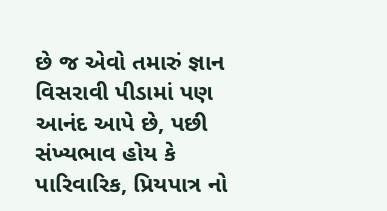છે જ એવો તમારું જ્ઞાન વિસરાવી પીડામાં પણ આનંદ આપે છે, પછી સંખ્યભાવ હોય કે પારિવારિક, પ્રિયપાત્ર નો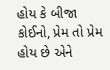હોય કે બીજા કોઈનો, પ્રેમ તો પ્રેમ હોય છે એને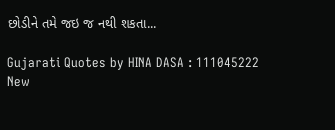છોડીને તમે જઇ જ નથી શકતા...

Gujarati Quotes by HINA DASA : 111045222
New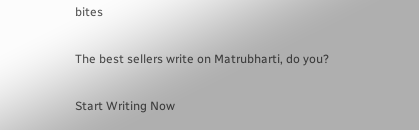bites

The best sellers write on Matrubharti, do you?

Start Writing Now